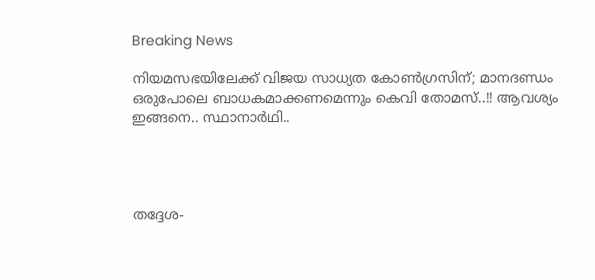Breaking News

നിയമസഭയിലേക്ക് വിജയ സാധ്യത കോണ്‍ഗ്രസിന്; മാനദണ്ഡം ഒരുപോലെ ബാധകമാക്കണമെന്നും കെവി തോമസ്..!! ആവശ്യം ഇങ്ങനെ.. സ്ഥാനാർഥി..




തദ്ദേശ-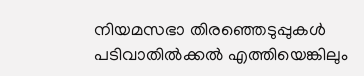നിയമസഭാ തിരഞ്ഞെടുപ്പുകള്‍ പടിവാതില്‍ക്കല്‍ എത്തിയെങ്കിലും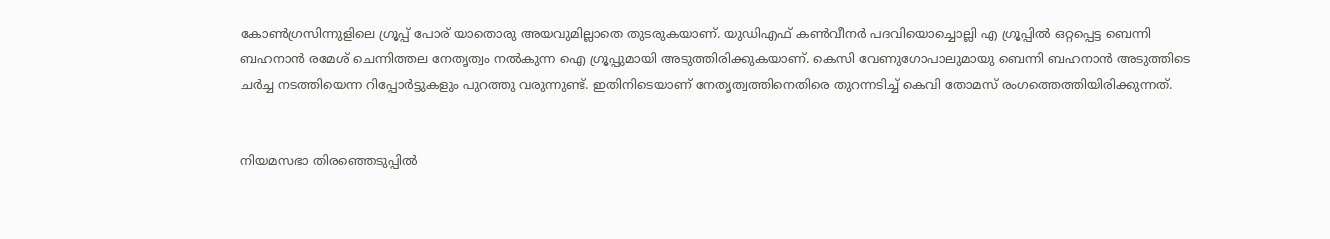കോണ്‍ഗ്രസിന്നുളിലെ ഗ്രൂപ്പ് പോര് യാതൊരു അയവുമില്ലാതെ തുടരുകയാണ്. യുഡിഎഫ് കണ്‍വീനര്‍ പദവിയൊച്ചൊല്ലി എ ഗ്രൂപ്പില്‍ ഒറ്റപ്പെട്ട ബെന്നി ബഹനാന്‍ രമേശ് ചെന്നിത്തല നേതൃത്വം നല്‍കുന്ന ഐ ഗ്രൂപ്പുമായി അടുത്തിരിക്കുകയാണ്. കെസി വേണുഗോപാലുമായു ബെന്നി ബഹനാന്‍ അടുത്തിടെ ചര്‍ച്ച നടത്തിയെന്ന റിപ്പോര്‍ട്ടുകളും പുറത്തു വരുന്നുണ്ട്. ഇതിനിടെയാണ് നേതൃത്വത്തിനെതിരെ തുറന്നടിച്ച് കെവി തോമസ് രംഗത്തെത്തിയിരിക്കുന്നത്.


നിയമസഭാ തിരഞ്ഞെടുപ്പില്‍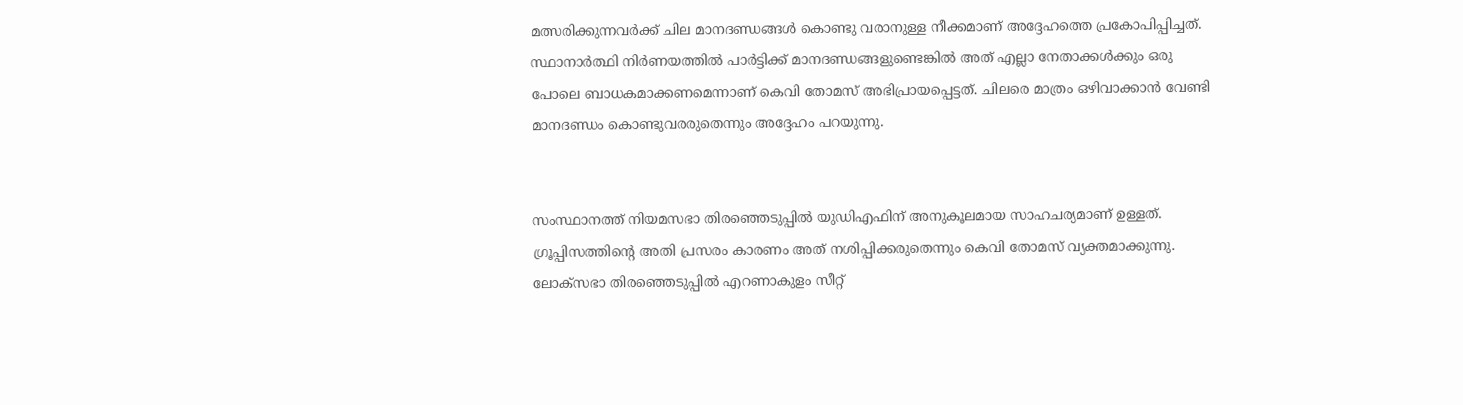മത്സരിക്കുന്നവര്‍ക്ക് ചില മാനദണ്ഡങ്ങള്‍ കൊണ്ടു വരാനുള്ള നീക്കമാണ് അദ്ദേഹത്തെ പ്രകോപിപ്പിച്ചത്. സ്ഥാനാര്‍ത്ഥി നിര്‍ണയത്തില്‍ പാര്‍ട്ടിക്ക് മാനദണ്ഡങ്ങളുണ്ടെങ്കില്‍ അത് എല്ലാ നേതാക്കള്‍ക്കും ഒരു പോലെ ബാധകമാക്കണമെന്നാണ് കെവി തോമസ് അഭിപ്രായപ്പെട്ടത്. ചിലരെ മാത്രം ഒഴിവാക്കാന്‍ വേണ്ടി മാനദണ്ഡം കൊണ്ടുവരരുതെന്നും അദ്ദേഹം പറയുന്നു.


സംസ്ഥാനത്ത് നിയമസഭാ തിരഞ്ഞെടുപ്പില്‍ യുഡിഎഫിന് അനുകൂലമായ സാഹചര്യമാണ് ഉള്ളത്. ഗ്രൂപ്പിസത്തിന്‍റെ അതി പ്രസരം കാരണം അത് നശിപ്പിക്കരുതെന്നും കെവി തോമസ് വ്യക്തമാക്കുന്നു. ലോക്സഭാ തിരഞ്ഞെടുപ്പില്‍ എറണാകുളം സീറ്റ്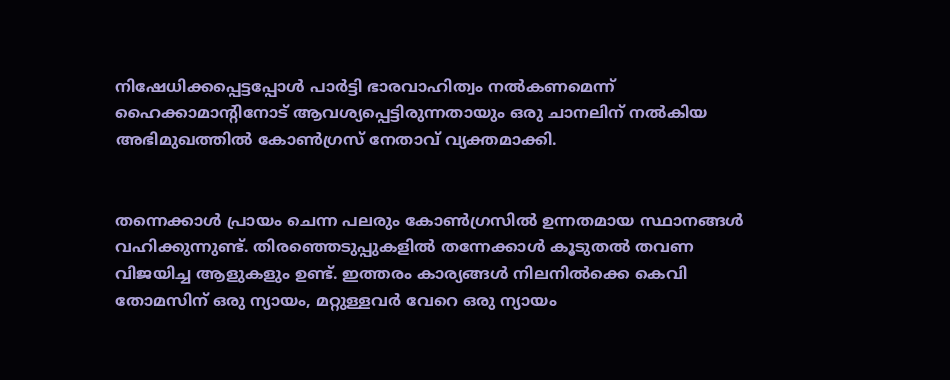നിഷേധിക്കപ്പെട്ടപ്പോള്‍ പാര്‍ട്ടി ഭാരവാഹിത്വം നല്‍കണമെന്ന് ഹൈക്കാമാന്റിനോട് ആവശ്യപ്പെട്ടിരുന്നതായും ഒരു ചാനലിന് നല്‍കിയ അഭിമുഖത്തില്‍ കോണ്‍ഗ്രസ് നേതാവ് വ്യക്തമാക്കി.


തന്നെക്കാള്‍ പ്രായം ചെന്ന പലരും കോണ്‍ഗ്രസില്‍ ഉന്നതമായ സ്ഥാനങ്ങള്‍ വഹിക്കുന്നുണ്ട്. തിരഞ്ഞെടുപ്പുകളില്‍ തന്നേക്കാള്‍ കൂടുതല്‍ തവണ വിജയിച്ച ആളുകളും ഉണ്ട്. ഇത്തരം കാര്യങ്ങള്‍ നിലനില്‍ക്കെ കെവി തോമസിന് ഒരു ന്യായം, മറ്റുള്ളവര്‍ വേറെ ഒരു ന്യായം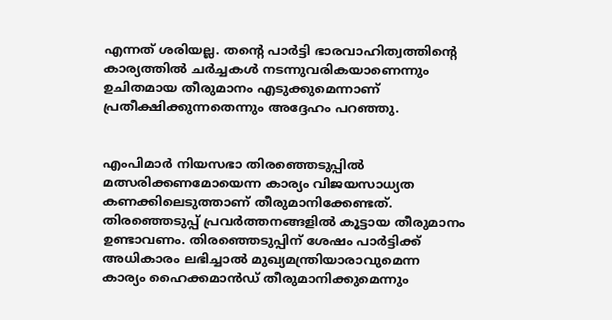എന്നത് ശരിയല്ല. തന്റെ പാര്‍ട്ടി ഭാരവാഹിത്വത്തിന്റെ കാര്യത്തില്‍ ചര്‍ച്ചകള്‍ നടന്നുവരികയാണെന്നും ഉചിതമായ തീരുമാനം എടുക്കുമെന്നാണ് പ്രതീക്ഷിക്കുന്നതെന്നും അദ്ദേഹം പറഞ്ഞു.


എംപിമാര്‍ നിയസഭാ തിരഞ്ഞെടുപ്പില്‍ മത്സരിക്കണമോയെന്ന കാര്യം വിജയസാധ്യത കണക്കിലെടുത്താണ് തീരുമാനിക്കേണ്ടത്. തിരഞ്ഞെടുപ്പ് പ്രവര്‍ത്തനങ്ങളില്‍ കൂട്ടായ തീരുമാനം ഉണ്ടാവണം. തിരഞ്ഞെടുപ്പിന് ശേഷം പാര്‍ട്ടിക്ക് അധികാരം ലഭിച്ചാല്‍ മുഖ്യമന്ത്രിയാരാവുമെന്ന കാര്യം ഹൈക്കമാന്‍ഡ് തീരുമാനിക്കുമെന്നും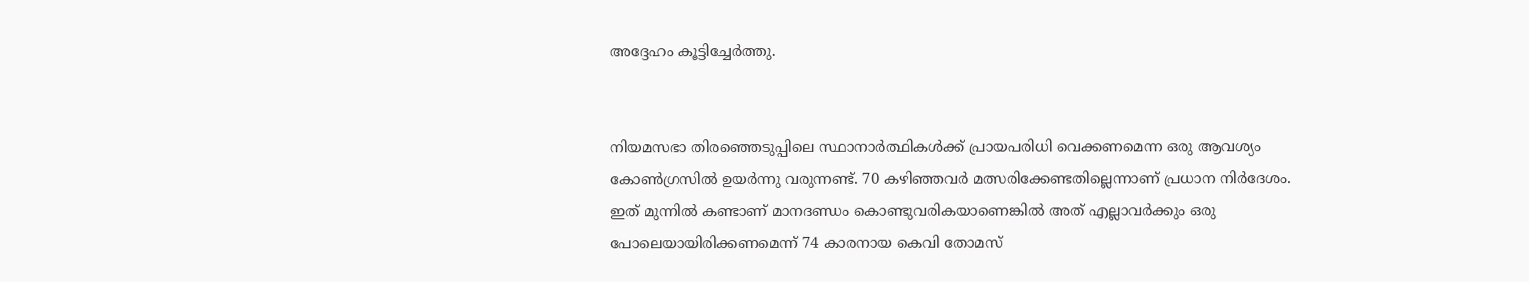അദ്ദേഹം കൂട്ടിച്ചേര്‍ത്തു.


നിയമസഭാ തിരഞ്ഞെടുപ്പിലെ സ്ഥാനാര്‍ത്ഥികള്‍ക്ക് പ്രായപരിധി വെക്കണമെന്ന ഒരു ആവശ്യം കോണ്‍ഗ്രസില്‍ ഉയര്‍ന്നു വരുന്നണ്ട്. 70 കഴിഞ്ഞവര്‍ മത്സരിക്കേണ്ടതില്ലെന്നാണ് പ്രധാന നിര്‍ദേശം. ഇത് മുന്നില്‍ കണ്ടാണ് മാനദണ്ഡം കൊണ്ടുവരികയാണെങ്കില്‍ അത് എല്ലാവര്‍ക്കും ഒരു പോലെയായിരിക്കണമെന്ന് 74 കാരനായ കെവി തോമസ്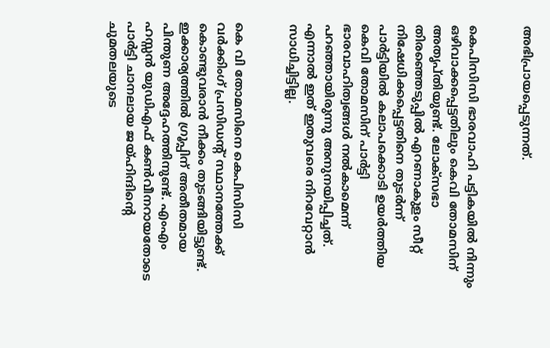അഭിപ്രായപ്പെടുന്നത്.


കെപിസിസി ഭാരവാഹി പട്ടികയില്‍ നിന്നും ഒഴിവാക്കപ്പെട്ടതിലും കെവി തോമസിന് അതൃപ്തിയുണ്ട്. ലോക്സഭാ തിരഞ്ഞെടുപ്പില്‍ എറണാകുളം സീറ്റ് നിഷേധിക്കപ്പെട്ടതിനെ തുടര്‍ന്ന് പാര്‍ട്ടിയില്‍ കലാപക്കൊടി ഉയര്‍ത്തിയ കെവി തോമസിന് പാര്‍ട്ടി ഭാരവാഹിത്വങ്ങള്‍ നല്‍കാമെന്ന് പറഞ്ഞായിരുന്നു അനുനയിപ്പിച്ചത്. എന്നാല്‍ ഇത് ഇതുവരെ നിറവേറ്റാന്‍ സാധിച്ചിട്ടില്ല.


കെ വി തോമസിനെ കെപിസിസി വർക്കിംഗ് പ്രസിഡന്റ് സ്ഥാനത്തേക്ക് കൊണ്ടുവരാൻ നീക്കം തുടങ്ങിയിട്ടുണ്ട്. ഇക്കാര്യത്തില്‍ ഗ്രൂപ്പിന് അതീതമായ പിന്തുണ അദ്ദേഹത്തിനുണ്ട്. എംഎം ഹസ്സന്‍ യുഡിഎഫ് കണ്‍വീനറായതോടെ പാര്‍ട്ടി ചാനലായ ജയ്ഹിന്ദിന്‍റെ ചുമതലയുടെ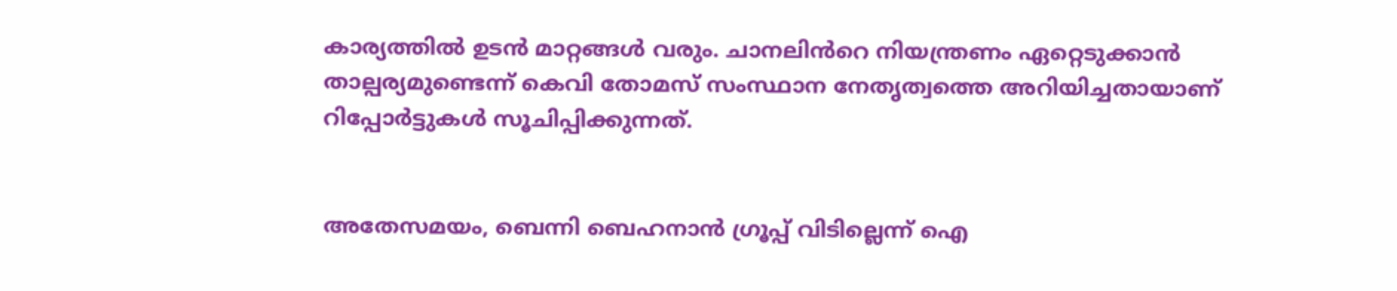കാര്യത്തില്‍ ഉടന്‍ മാറ്റങ്ങള്‍ വരും. ചാനലിൻറെ നിയന്ത്രണം ഏറ്റെടുക്കാൻ താല്പര്യമുണ്ടെന്ന് കെവി തോമസ് സംസ്ഥാന നേതൃത്വത്തെ അറിയിച്ചതായാണ് റിപ്പോര്‍ട്ടുകള്‍ സൂചിപ്പിക്കുന്നത്.


അതേസമയം, ബെന്നി ബെഹനാന്‍ ഗ്രൂപ്പ് വിടില്ലെന്ന് ഐ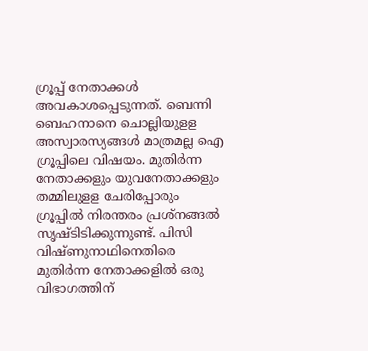ഗ്രൂപ്പ് നേതാക്കള്‍ അവകാശപ്പെടുന്നത്. ബെന്നി ബെഹനാനെ ചൊല്ലിയുളള അസ്വാരസ്യങ്ങള്‍ മാത്രമല്ല ഐ ഗ്രൂപ്പിലെ വിഷയം. മുതിര്‍ന്ന നേതാക്കളും യുവനേതാക്കളും തമ്മിലുളള ചേരിപ്പോരും ഗ്രൂപ്പില്‍ നിരന്തരം പ്രശ്നങ്ങല്‍ സൃഷ്ടിടിക്കുന്നുണ്ട്. പിസി വിഷ്ണുനാഥിനെതിരെ മുതിര്‍ന്ന നേതാക്കളില്‍ ഒരു വിഭാഗത്തിന്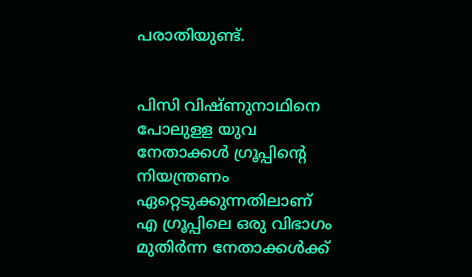പരാതിയുണ്ട്.


പിസി വിഷ്ണുനാഥിനെ പോലുളള യുവ നേതാക്കള്‍ ഗ്രൂപ്പിന്റെ നിയന്ത്രണം ഏറ്റെടുക്കുന്നതിലാണ് എ ഗ്രൂപ്പിലെ ഒരു വിഭാഗം മുതിര്‍ന്ന നേതാക്കള്‍ക്ക്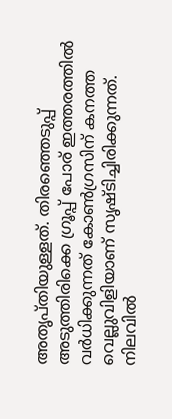അതൃപ്തിയുള്ളത്. തിരഞ്ഞെടുപ്പ് അടുത്തിരിക്കെ ഗ്രൂപ്പ് പോര് ഇത്തരത്തില്‍ വര്‍ധിക്കുന്നത് കോണ്‍ഗ്രസിന് കനത്ത വെല്ലുവിളിയാണ് സൃഷ്ടിച്ചിരിക്കുന്നത്. നിലവില്‍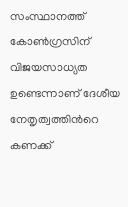സംസ്ഥാനത്ത് കോണ്‍ഗ്രസിന് വിജയസാധ്യത ഉണ്ടെന്നാണ് ദേശീയ നേതൃത്വത്തിന്‍റെ കണക്ക്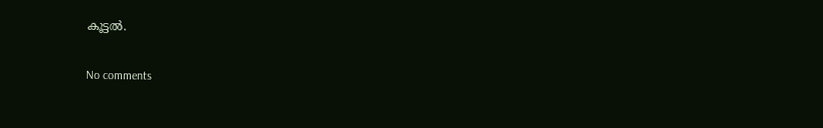കൂട്ടല്‍.

No comments